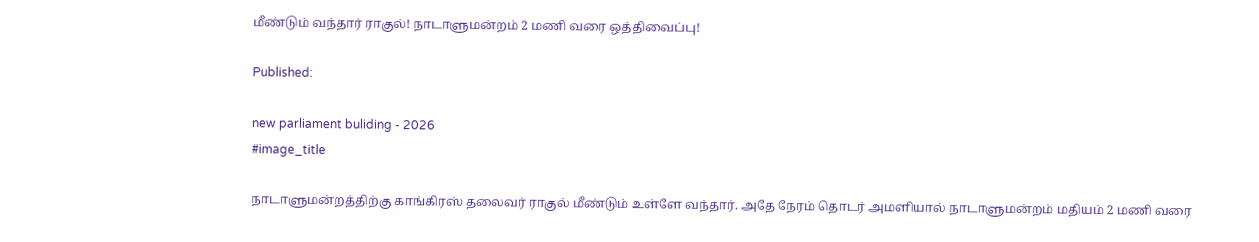மீண்டும் வந்தார் ராகுல்! நாடாளுமன்றம் 2 மணி வரை ஒத்திவைப்பு!

Published:

new parliament buliding - 2026
#image_title

நாடாளுமன்றத்திற்கு காங்கிரஸ் தலைவர் ராகுல் மீண்டும் உள்ளே வந்தார். அதே நேரம் தொடர் அமளியால் நாடாளுமன்றம் மதியம் 2 மணி வரை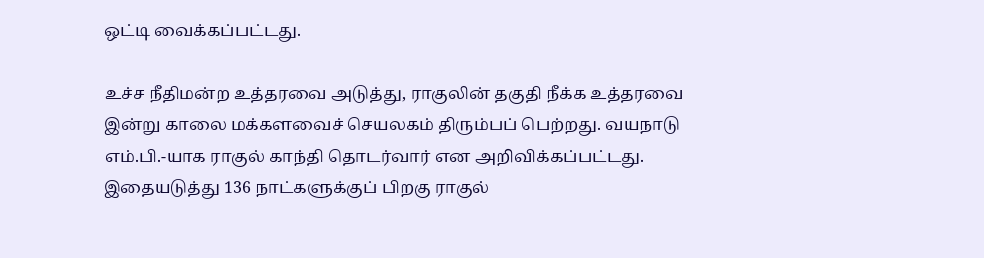ஒட்டி வைக்கப்பட்டது.

உச்ச நீதிமன்ற உத்தரவை அடுத்து, ராகுலின் தகுதி நீக்க உத்தரவை இன்று காலை மக்களவைச் செயலகம் திரும்பப் பெற்றது. வயநாடு எம்.பி.-யாக ராகுல் காந்தி தொடர்வார் என அறிவிக்கப்பட்டது. இதையடுத்து 136 நாட்களுக்குப் பிறகு ராகுல்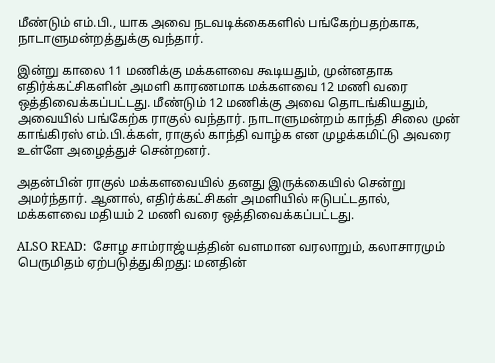மீண்டும் எம்.பி., யாக அவை நடவடிக்கைகளில் பங்கேற்பதற்காக, நாடாளுமன்றத்துக்கு வந்தார்.

இன்று காலை 11 மணிக்கு மக்களவை கூடியதும், முன்னதாக எதிர்க்கட்சிகளின் அமளி காரணமாக மக்களவை 12 மணி வரை ஒத்திவைக்கப்பட்டது. மீண்டும் 12 மணிக்கு அவை தொடங்கியதும், அவையில் பங்கேற்க ராகுல் வந்தார். நாடாளுமன்றம் காந்தி சிலை முன் காங்கிரஸ் எம்.பி.க்கள், ராகுல் காந்தி வாழ்க என முழக்கமிட்டு அவரை உள்ளே அழைத்துச் சென்றனர்.

அதன்பின் ராகுல் மக்களவையில் தனது இருக்கையில் சென்று அமர்ந்தார். ஆனால், எதிர்க்கட்சிகள் அமளியில் ஈடுபட்டதால், மக்களவை மதியம் 2 மணி வரை ஒத்திவைக்கப்பட்டது.

ALSO READ:  சோழ சாம்ராஜ்யத்தின் வளமான வரலாறும், கலாசாரமும் பெருமிதம் ஏற்படுத்துகிறது: மனதின்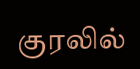குரலில்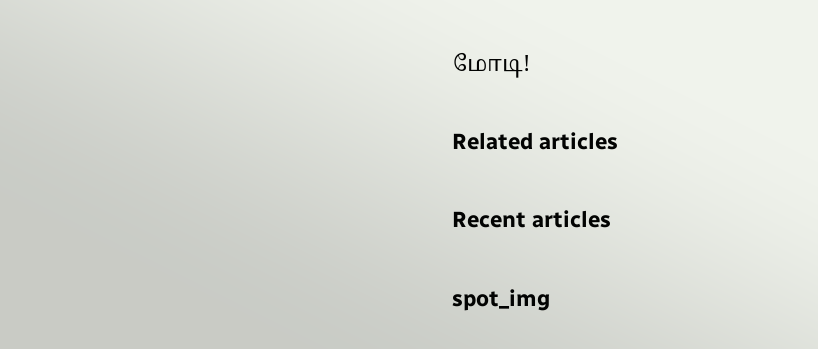மோடி!

Related articles

Recent articles

spot_img